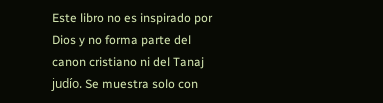Este libro no es inspirado por Dios y no forma parte del canon cristiano ni del Tanaj judío. Se muestra solo con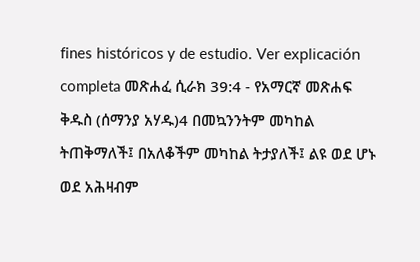fines históricos y de estudio. Ver explicación completa መጽሐፈ ሲራክ 39:4 - የአማርኛ መጽሐፍ ቅዱስ (ሰማንያ አሃዱ)4 በመኳንንትም መካከል ትጠቅማለች፤ በአለቆችም መካከል ትታያለች፤ ልዩ ወደ ሆኑ ወደ አሕዛብም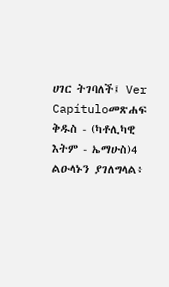ሀገር ትገባለች፤ Ver Capítuloመጽሐፍ ቅዱስ - (ካቶሊካዊ እትም - ኤማሁስ)4 ልዑላኑን ያገለግላል፥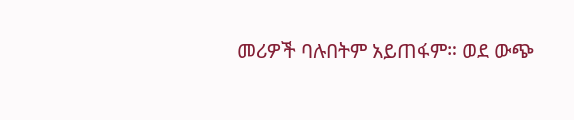መሪዎች ባሉበትም አይጠፋም። ወደ ውጭ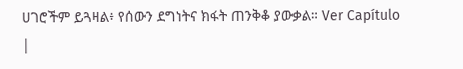ሀገሮችም ይጓዛል፥ የሰውን ደግነትና ክፋት ጠንቅቆ ያውቃል። Ver Capítulo |